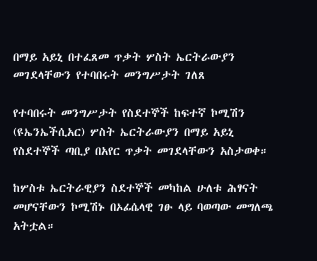በማይ አይኒ በተፈጸመ ጥቃት ሦስት ኤርትራውያን መገደላቸውን የተባበሩት መንግሥታት ገለጸ

የተባበሩት መንግሥታት የስደተኞች ከፍተኛ ኮሚሽን (ዩኤንኤችሲአር) ሦስት ኤርትራውያን በማይ አይኒ የስደተኞች ጣቢያ በአየር ጥቃት መገደላቸውን አስታወቀ።

ከሦስቱ ኤርትራዊያን ስደተኞች መካከል ሁለቱ ሕፃናት መሆናቸውን ኮሚሽኑ በኦፊሴላዊ ገፁ ላይ ባወጣው መግለጫ አትቷል።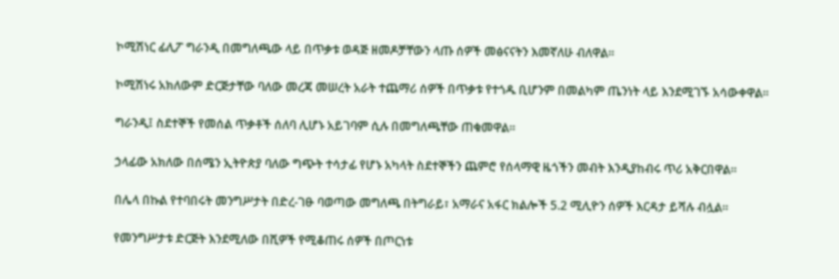ኮሚሽነር ፊሊፖ ግራንዲ በመግለጫው ላይ በጥቃቱ ወዳጅ ዘመዶቻቸውን ላጡ ሰዎች መፅናናትን እመኛለሁ ብለዋል።

ኮሚሽነሩ አክለውም ድርጅታቸው ባለው መረጃ መሠረት አራት ተጨማሪ ሰዎች በጥቃቱ የተጎዱ ቢሆንም በመልካም ጤንነት ላይ እንደሚገኙ አሳውቀዋል።

ግራንዲ፤ ስደተኞች የመሰል ጥቃቶች ሰለባ ሊሆኑ አይገባም ሲሉ በመግለጫቸው ጠቁመዋል።

ኃላፊው አክለው በሰሜን ኢትዮጵያ ባለው ግጭት ተሳታፊ የሆኑ አካላት ስደተኞችን ጨምሮ የሰላማዊ ዜጎችን መብት እንዲያከብሩ ጥሪ አቅርበዋል።

በሌላ በኩል የተባበሩት መንግሥታት በድረ-ገፁ ባወጣው መግለጫ በትግራይ፣ አማራና አፋር ክልሎች 5.2 ሚሊዮን ሰዎች እርዳታ ይሻሉ ብሏል።

የመንግሥታቱ ድርጅት እንደሚለው በሺዎች የሚቆጠሩ ሰዎች በጦርነቱ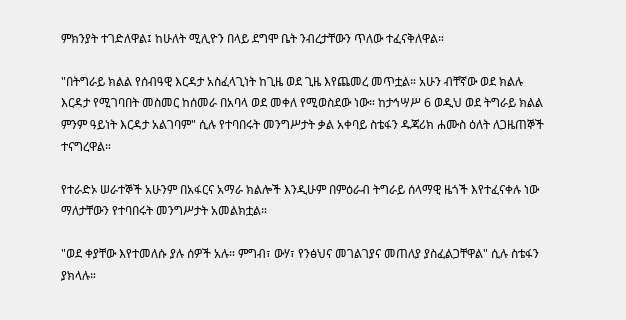ምክንያት ተገድለዋል፤ ከሁለት ሚሊዮን በላይ ደግሞ ቤት ንብረታቸውን ጥለው ተፈናቅለዋል።

"በትግራይ ክልል የሰብዓዊ እርዳታ አስፈላጊነት ከጊዜ ወደ ጊዜ እየጨመረ መጥቷል። አሁን ብቸኛው ወደ ክልሉ እርዳታ የሚገባበት መስመር ከሰመራ በአባላ ወደ መቀለ የሚወስደው ነው። ከታኅሣሥ 6 ወዲህ ወደ ትግራይ ክልል ምንም ዓይነት እርዳታ አልገባም" ሲሉ የተባበሩት መንግሥታት ቃል አቀባይ ስቴፋን ዱጃሪክ ሐሙስ ዕለት ለጋዜጠኞች ተናግረዋል።

የተራድኦ ሠራተኞች አሁንም በአፋርና አማራ ክልሎች እንዲሁም በምዕራብ ትግራይ ሰላማዊ ዜጎች እየተፈናቀሉ ነው ማለታቸውን የተባበሩት መንግሥታት አመልክቷል።

"ወደ ቀያቸው እየተመለሱ ያሉ ሰዎች አሉ። ምግብ፣ ውሃ፣ የንፅህና መገልገያና መጠለያ ያስፈልጋቸዋል" ሲሉ ስቴፋን ያክላሉ።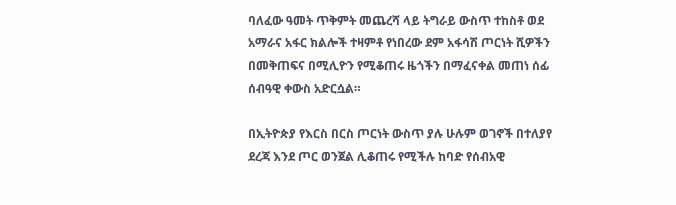ባለፈው ዓመት ጥቅምት መጨረሻ ላይ ትግራይ ውስጥ ተከስቶ ወደ አማራና አፋር ክልሎች ተዛምቶ የነበረው ደም አፋሳሽ ጦርነት ሺዎችን በመቅጠፍና በሚሊዮን የሚቆጠሩ ዜጎችን በማፈናቀል መጠነ ሰፊ ሰብዓዊ ቀውስ አድርሷል።

በኢትዮጵያ የእርስ በርስ ጦርነት ውስጥ ያሉ ሁሉም ወገኖች በተለያየ ደረጃ እንደ ጦር ወንጀል ሊቆጠሩ የሚችሉ ከባድ የሰብአዊ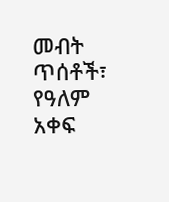መብት ጥሰቶች፣ የዓለም አቀፍ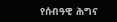የሰብዓዊ ሕግና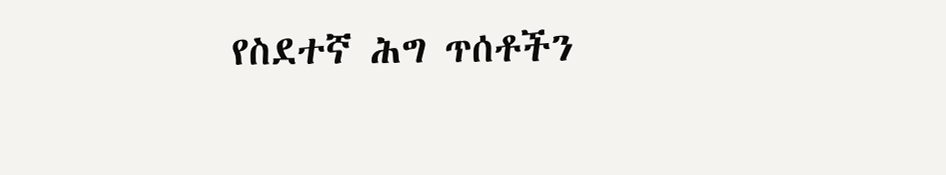የስደተኛ ሕግ ጥሰቶችን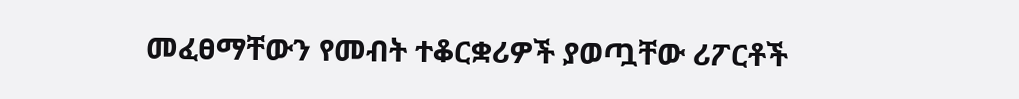መፈፀማቸውን የመብት ተቆርቋሪዎች ያወጧቸው ሪፖርቶች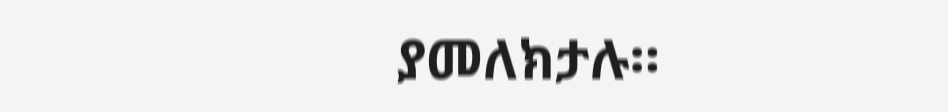ያመለክታሉ።